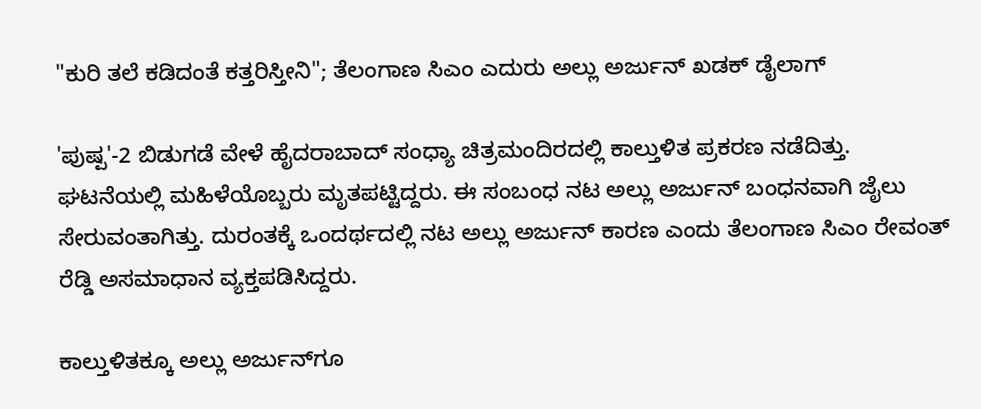"ಕುರಿ ತಲೆ ಕಡಿದಂತೆ ಕತ್ತರಿಸ್ತೀನಿ"; ತೆಲಂಗಾಣ ಸಿಎಂ ಎದುರು ಅಲ್ಲು ಅರ್ಜುನ್ ಖಡಕ್ ಡೈಲಾಗ್

'ಪುಷ್ಪ'-2 ಬಿಡುಗಡೆ ವೇಳೆ ಹೈದರಾಬಾದ್ ಸಂಧ್ಯಾ ಚಿತ್ರಮಂದಿರದಲ್ಲಿ ಕಾಲ್ತುಳಿತ ಪ್ರಕರಣ ನಡೆದಿತ್ತು. ಘಟನೆಯಲ್ಲಿ ಮಹಿಳೆಯೊಬ್ಬರು ಮೃತಪಟ್ಟಿದ್ದರು. ಈ ಸಂಬಂಧ ನಟ ಅಲ್ಲು ಅರ್ಜುನ್ ಬಂಧನವಾಗಿ ಜೈಲು ಸೇರುವಂತಾಗಿತ್ತು. ದುರಂತಕ್ಕೆ ಒಂದರ್ಥದಲ್ಲಿ ನಟ ಅಲ್ಲು ಅರ್ಜುನ್ ಕಾರಣ ಎಂದು ತೆಲಂಗಾಣ ಸಿಎಂ ರೇವಂತ್ ರೆಡ್ಡಿ ಅಸಮಾಧಾನ ವ್ಯಕ್ತಪಡಿಸಿದ್ದರು.

ಕಾಲ್ತುಳಿತಕ್ಕೂ ಅಲ್ಲು ಅರ್ಜುನ್‌ಗೂ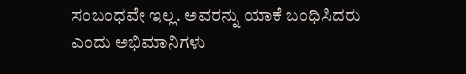ಸಂಬಂಧವೇ ಇಲ್ಲ. ಅವರನ್ನು ಯಾಕೆ ಬಂಧಿಸಿದರು ಎಂದು ಅಭಿಮಾನಿಗಳು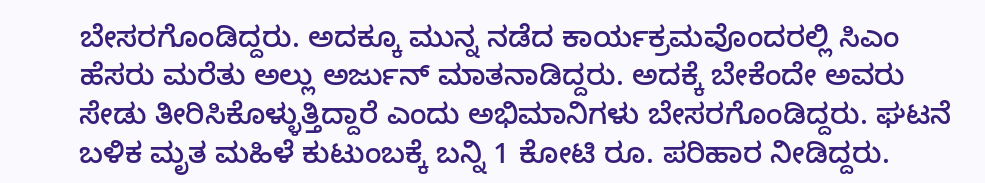ಬೇಸರಗೊಂಡಿದ್ದರು. ಅದಕ್ಕೂ ಮುನ್ನ ನಡೆದ ಕಾರ್ಯಕ್ರಮವೊಂದರಲ್ಲಿ ಸಿಎಂ ಹೆಸರು ಮರೆತು ಅಲ್ಲು ಅರ್ಜುನ್ ಮಾತನಾಡಿದ್ದರು. ಅದಕ್ಕೆ ಬೇಕೆಂದೇ ಅವರು ಸೇಡು ತೀರಿಸಿಕೊಳ್ಳುತ್ತಿದ್ದಾರೆ ಎಂದು ಅಭಿಮಾನಿಗಳು ಬೇಸರಗೊಂಡಿದ್ದರು. ಘಟನೆ ಬಳಿಕ ಮೃತ ಮಹಿಳೆ ಕುಟುಂಬಕ್ಕೆ ಬನ್ನಿ 1 ಕೋಟಿ ರೂ. ಪರಿಹಾರ ನೀಡಿದ್ದರು.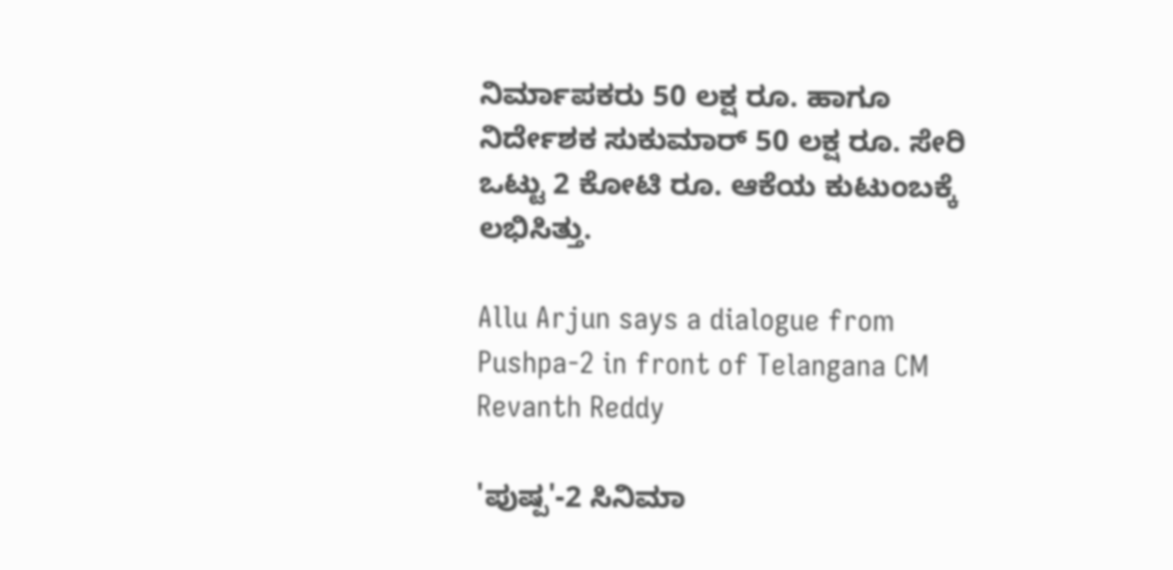ನಿರ್ಮಾಪಕರು 50 ಲಕ್ಷ ರೂ. ಹಾಗೂ ನಿರ್ದೇಶಕ ಸುಕುಮಾರ್ 50 ಲಕ್ಷ ರೂ. ಸೇರಿ ಒಟ್ಟು 2 ಕೋಟಿ ರೂ. ಆಕೆಯ ಕುಟುಂಬಕ್ಕೆ ಲಭಿಸಿತ್ತು.

Allu Arjun says a dialogue from Pushpa-2 in front of Telangana CM Revanth Reddy

'ಪುಷ್ಪ'-2 ಸಿನಿಮಾ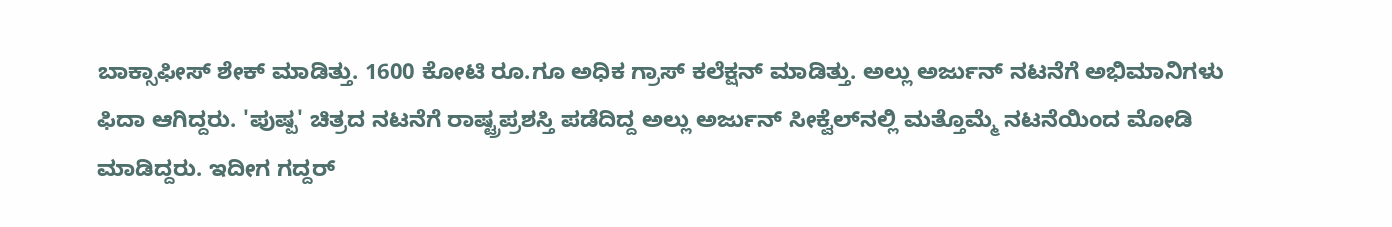ಬಾಕ್ಸಾಫೀಸ್ ಶೇಕ್ ಮಾಡಿತ್ತು. 1600 ಕೋಟಿ ರೂ.ಗೂ ಅಧಿಕ ಗ್ರಾಸ್ ಕಲೆಕ್ಷನ್ ಮಾಡಿತ್ತು. ಅಲ್ಲು ಅರ್ಜುನ್ ನಟನೆಗೆ ಅಭಿಮಾನಿಗಳು ಫಿದಾ ಆಗಿದ್ದರು. 'ಪುಷ್ಪ' ಚಿತ್ರದ ನಟನೆಗೆ ರಾಷ್ಟ್ರಪ್ರಶಸ್ತಿ ಪಡೆದಿದ್ದ ಅಲ್ಲು ಅರ್ಜುನ್ ಸೀಕ್ವೆಲ್‌ನಲ್ಲಿ ಮತ್ತೊಮ್ಮೆ ನಟನೆಯಿಂದ ಮೋಡಿ ಮಾಡಿದ್ದರು. ಇದೀಗ ಗದ್ದರ್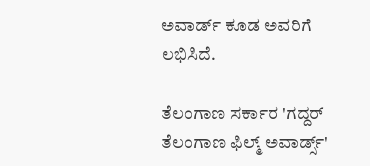ಅವಾರ್ಡ್ ಕೂಡ ಅವರಿಗೆ ಲಭಿಸಿದೆ.

ತೆಲಂಗಾಣ ಸರ್ಕಾರ 'ಗದ್ದರ್ ತೆಲಂಗಾಣ ಫಿಲ್ಮ್ ಅವಾರ್ಡ್ಸ್'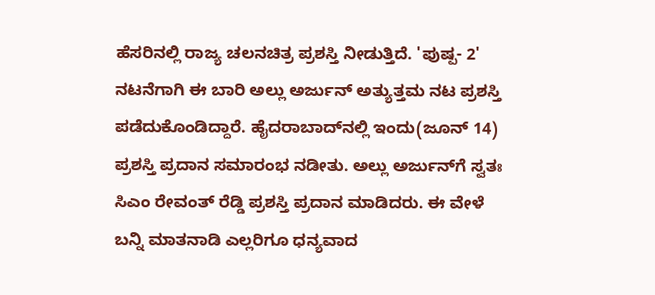ಹೆಸರಿನಲ್ಲಿ ರಾಜ್ಯ ಚಲನಚಿತ್ರ ಪ್ರಶಸ್ತಿ ನೀಡುತ್ತಿದೆ. 'ಪುಷ್ಪ- 2' ನಟನೆಗಾಗಿ ಈ ಬಾರಿ ಅಲ್ಲು ಅರ್ಜುನ್ ಅತ್ಯುತ್ತಮ ನಟ ಪ್ರಶಸ್ತಿ ಪಡೆದುಕೊಂಡಿದ್ದಾರೆ. ಹೈದರಾಬಾದ್‌ನಲ್ಲಿ ಇಂದು(ಜೂನ್ 14) ಪ್ರಶಸ್ತಿ ಪ್ರದಾನ ಸಮಾರಂಭ ನಡೀತು. ಅಲ್ಲು ಅರ್ಜುನ್‌ಗೆ ಸ್ವತಃ ಸಿಎಂ ರೇವಂತ್ ರೆಡ್ಡಿ ಪ್ರಶಸ್ತಿ ಪ್ರದಾನ ಮಾಡಿದರು. ಈ ವೇಳೆ ಬನ್ನಿ ಮಾತನಾಡಿ ಎಲ್ಲರಿಗೂ ಧನ್ಯವಾದ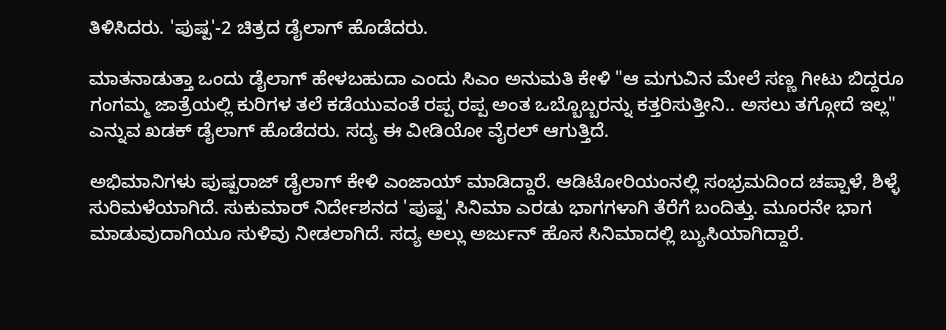ತಿಳಿಸಿದರು. 'ಪುಷ್ಪ'-2 ಚಿತ್ರದ ಡೈಲಾಗ್ ಹೊಡೆದರು.

ಮಾತನಾಡುತ್ತಾ ಒಂದು ಡೈಲಾಗ್ ಹೇಳಬಹುದಾ ಎಂದು ಸಿಎಂ ಅನುಮತಿ ಕೇಳಿ "ಆ ಮಗುವಿನ ಮೇಲೆ ಸಣ್ಣ ಗೀಟು ಬಿದ್ದರೂ ಗಂಗಮ್ಮ ಜಾತ್ರೆಯಲ್ಲಿ ಕುರಿಗಳ ತಲೆ ಕಡೆಯುವಂತೆ ರಪ್ಪ ರಪ್ಪ ಅಂತ ಒಬ್ಬೊಬ್ಬರನ್ನು ಕತ್ತರಿಸುತ್ತೀನಿ.. ಅಸಲು ತಗ್ಗೋದೆ ಇಲ್ಲ" ಎನ್ನುವ ಖಡಕ್ ಡೈಲಾಗ್ ಹೊಡೆದರು. ಸದ್ಯ ಈ ವೀಡಿಯೋ ವೈರಲ್ ಆಗುತ್ತಿದೆ.

ಅಭಿಮಾನಿಗಳು ಪುಷ್ಪರಾಜ್ ಡೈಲಾಗ್ ಕೇಳಿ ಎಂಜಾಯ್ ಮಾಡಿದ್ದಾರೆ. ಆಡಿಟೋರಿಯಂನಲ್ಲಿ ಸಂಭ್ರಮದಿಂದ ಚಪ್ಪಾಳೆ, ಶಿಳ್ಳೆ ಸುರಿಮಳೆಯಾಗಿದೆ. ಸುಕುಮಾರ್ ನಿರ್ದೇಶನದ 'ಪುಷ್ಪ' ಸಿನಿಮಾ ಎರಡು ಭಾಗಗಳಾಗಿ ತೆರೆಗೆ ಬಂದಿತ್ತು. ಮೂರನೇ ಭಾಗ ಮಾಡುವುದಾಗಿಯೂ ಸುಳಿವು ನೀಡಲಾಗಿದೆ. ಸದ್ಯ ಅಲ್ಲು ಅರ್ಜುನ್ ಹೊಸ ಸಿನಿಮಾದಲ್ಲಿ ಬ್ಯುಸಿಯಾಗಿದ್ದಾರೆ.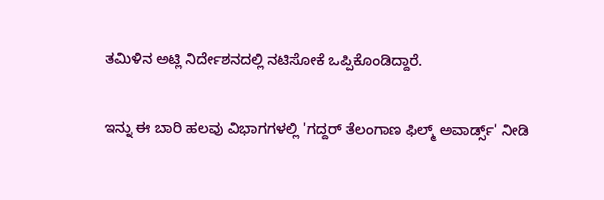ತಮಿಳಿನ ಅಟ್ಲಿ ನಿರ್ದೇಶನದಲ್ಲಿ ನಟಿಸೋಕೆ ಒಪ್ಪಿಕೊಂಡಿದ್ದಾರೆ.

ಇನ್ನು ಈ ಬಾರಿ ಹಲವು ವಿಭಾಗಗಳಲ್ಲಿ 'ಗದ್ದರ್ ತೆಲಂಗಾಣ ಫಿಲ್ಮ್ ಅವಾರ್ಡ್ಸ್' ನೀಡಿ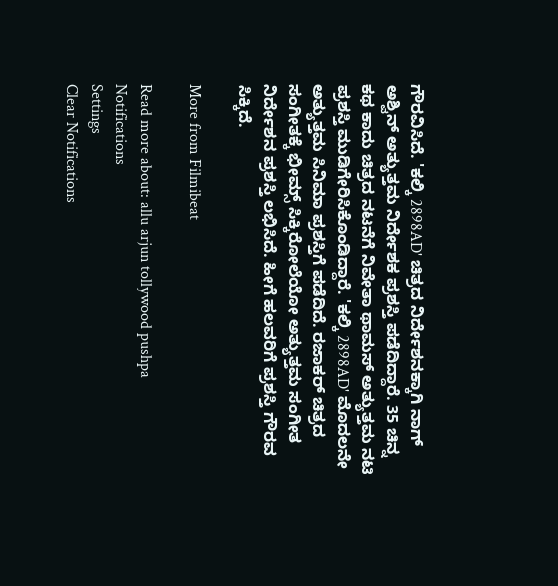ಗೌರವಿಸಿದೆ. 'ಕಲ್ಕಿ 2898AD' ಚಿತ್ರದ ನಿರ್ದೇಶನಕ್ಕಾಗಿ ನಾಗ್ ಅಶ್ವಿನ್ ಅತ್ಯುತ್ತಮ ನಿರ್ದೇಶಕ ಪ್ರಶಸ್ತಿ ಪಡೆದಿದ್ದಾರೆ. 35 ಚಿನ್ನ ಕಥ ಕಾದು ಚಿತ್ರದ ನಟನೆಗೆ ನಿವೇತಾ ಥಾಮಸ್ ಅತ್ಯುತ್ತಮ ನಟಿ ಪ್ರಶಸ್ತಿ ಮುಡಿಗೇರಿಸಿಕೊಂಡಿದ್ದಾರೆ. 'ಕಲ್ಕಿ 2898AD' ಮೊದಲನೇ ಅತ್ಯುತ್ತಮ ಸಿನಿಮಾ ಪ್ರಶಸ್ತಿಗೆ ಪಡೆದಿದೆ. ರಜಾಕರ್ ಚಿತ್ರದ ಸಂಗೀತಕ್ಕೆ ಭೀಮ್ಸ್ ಸಿಕ್ಕಿರೋಲೆಯೋ ಅತ್ಯುತ್ತಮ ಸಂಗೀತ ನಿರ್ದೇಶನ ಪ್ರಶಸ್ತಿ ಲಭಿಸಿದೆ. ಹೀಗೆ ಹಲವರಿಗೆ ಪ್ರಶಸ್ತಿ ಗೌರವ ಸಿಕ್ಕಿದೆ.

More from Filmibeat

Read more about: allu arjun tollywood pushpa
Notifications
Settings
Clear Notifications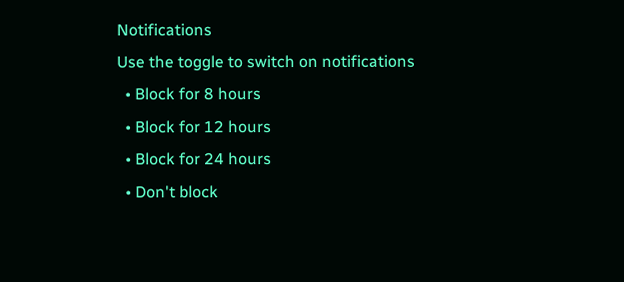Notifications
Use the toggle to switch on notifications
  • Block for 8 hours
  • Block for 12 hours
  • Block for 24 hours
  • Don't block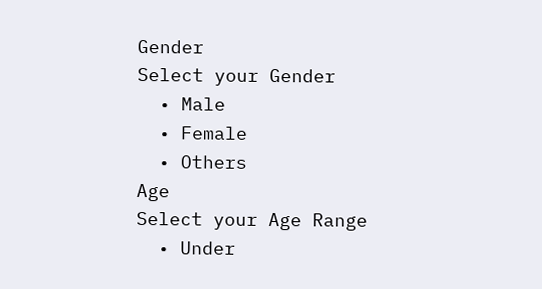Gender
Select your Gender
  • Male
  • Female
  • Others
Age
Select your Age Range
  • Under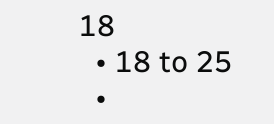18
  • 18 to 25
  •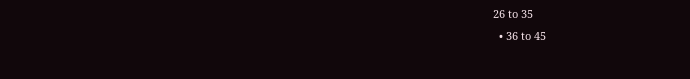26 to 35
  • 36 to 45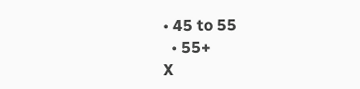• 45 to 55
  • 55+
X